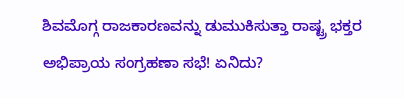ಶಿವಮೊಗ್ಗ ರಾಜಕಾರಣವನ್ನು ಡುಮುಕಿಸುತ್ತಾ ರಾಷ್ಟ್ರ ಭಕ್ತರ ಅಭಿಪ್ರಾಯ ಸಂಗ್ರಹಣಾ ಸಭೆ! ಏನಿದು?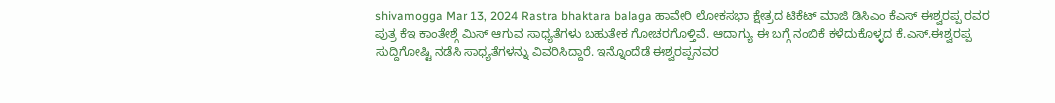shivamogga Mar 13, 2024 Rastra bhaktara balaga ಹಾವೇರಿ ಲೋಕಸಭಾ ಕ್ಷೇತ್ರದ ಟಿಕೆಟ್ ಮಾಜಿ ಡಿಸಿಎಂ ಕೆಎಸ್ ಈಶ್ವರಪ್ಪ ರವರ ಪುತ್ರ ಕೆಇ ಕಾಂತೇಶ್ಗೆ ಮಿಸ್ ಆಗುವ ಸಾಧ್ಯತೆಗಳು ಬಹುತೇಕ ಗೋಚರಗೊಳ್ತಿವೆ. ಆದಾಗ್ಯು ಈ ಬಗ್ಗೆ ನಂಬಿಕೆ ಕಳೆದುಕೊಳ್ಳದ ಕೆ.ಎಸ್.ಈಶ್ವರಪ್ಪ ಸುದ್ದಿಗೋಷ್ಟಿ ನಡೆಸಿ ಸಾಧ್ಯತೆಗಳನ್ನು ವಿವರಿಸಿದ್ದಾರೆ. ಇನ್ನೊಂದೆಡೆ ಈಶ್ವರಪ್ಪನವರ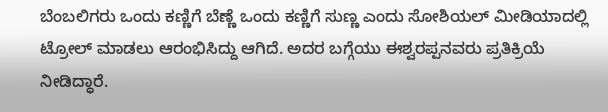ಬೆಂಬಲಿಗರು ಒಂದು ಕಣ್ಣಿಗೆ ಬೆಣ್ಣೆ ಒಂದು ಕಣ್ಣಿಗೆ ಸುಣ್ಣ ಎಂದು ಸೋಶಿಯಲ್ ಮೀಡಿಯಾದಲ್ಲಿ ಟ್ರೋಲ್ ಮಾಡಲು ಆರಂಭಿಸಿದ್ದು ಆಗಿದೆ. ಅದರ ಬಗ್ಗೆಯು ಈಶ್ವರಪ್ಪನವರು ಪ್ರತಿಕ್ರಿಯೆ ನೀಡಿದ್ಧಾರೆ.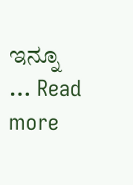ಇನ್ನೂ … Read more